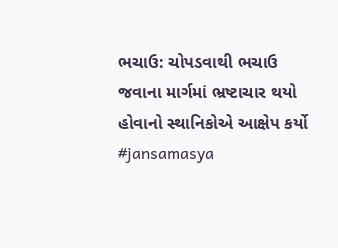ભચાઉ: ચોપડવાથી ભચાઉ જવાના માર્ગમાં ભ્રષ્ટાચાર થયો હોવાનો સ્થાનિકોએ આક્ષેપ કર્યો #jansamasya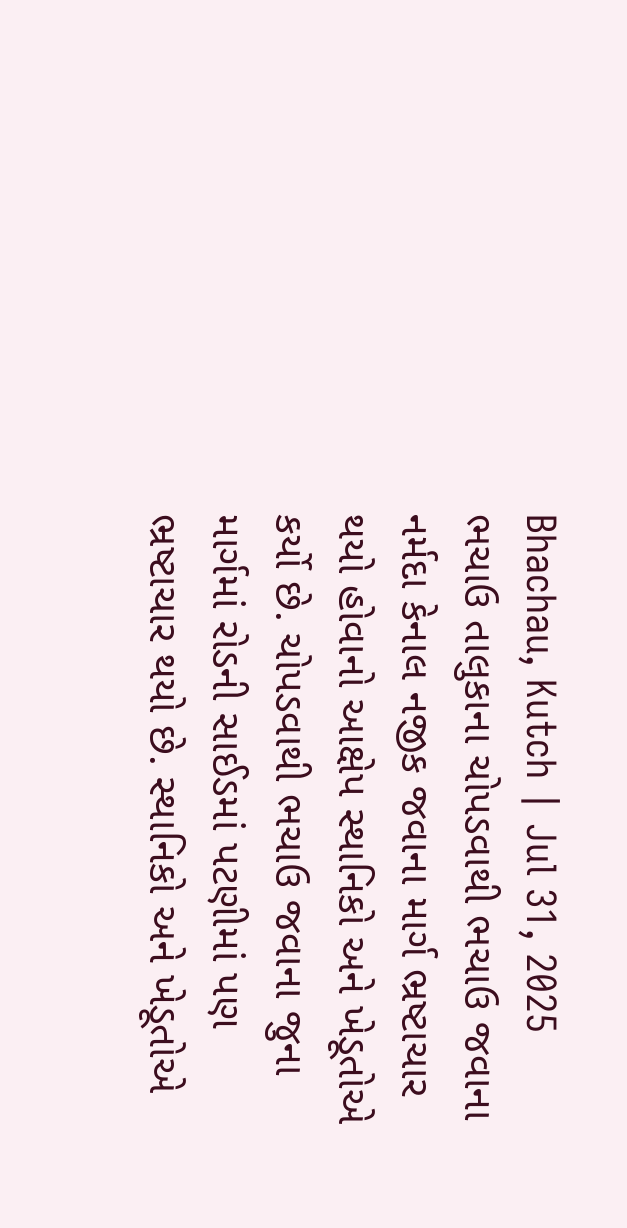Bhachau, Kutch | Jul 31, 2025 ભચાઉ તાલુકાના ચોપડવાથી ભચાઉ જવાના નર્મદા કેનાલ નજીક જવાના માર્ગ ભ્રષ્ટાચાર થયો હોવાનો આક્ષેપ સ્થાનિકો અને ખેડૂતોએ કર્યો છે. ચોપડવાથી ભચાઉ જવાના જુના માર્ગમાં રોડની સાઈડમાં પટણીમાં પણ ભ્રષ્ટાચાર થયો છે. સ્થાનિકો અને ખેડૂતોએ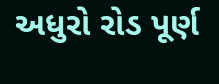અધુરો રોડ પૂર્ણ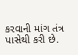કરવાની માંગ તંત્ર પાસેથી કરી છે.